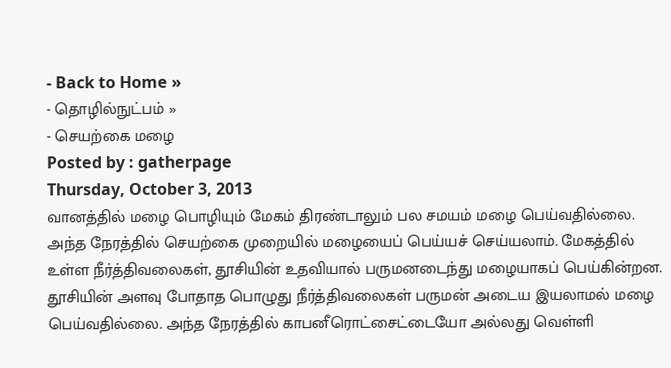- Back to Home »
- தொழில்நுட்பம் »
- செயற்கை மழை
Posted by : gatherpage
Thursday, October 3, 2013
வானத்தில் மழை பொழியும் மேகம் திரண்டாலும் பல சமயம் மழை பெய்வதில்லை. அந்த நேரத்தில் செயற்கை முறையில் மழையைப் பெய்யச் செய்யலாம். மேகத்தில் உள்ள நீர்த்திவலைகள், தூசியின் உதவியால் பருமனடைந்து மழையாகப் பெய்கின்றன.
தூசியின் அளவு போதாத பொழுது நீர்த்திவலைகள் பருமன் அடைய இயலாமல் மழை பெய்வதில்லை. அந்த நேரத்தில் காபனீரொட்சைட்டையோ அல்லது வெள்ளி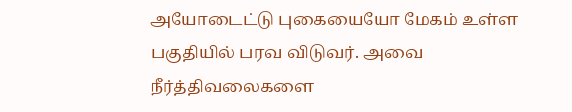அயோடைட்டு புகையையோ மேகம் உள்ள பகுதியில் பரவ விடுவர். அவை நீர்த்திவலைகளை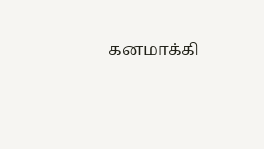கனமாக்கி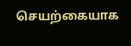செயற்கையாக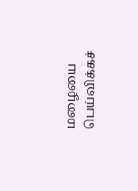மழையை பெய்விக்கச்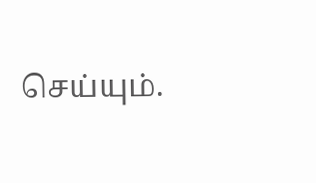செய்யும்.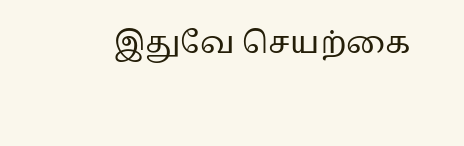இதுவே செயற்கை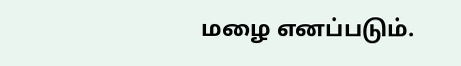மழை எனப்படும்.